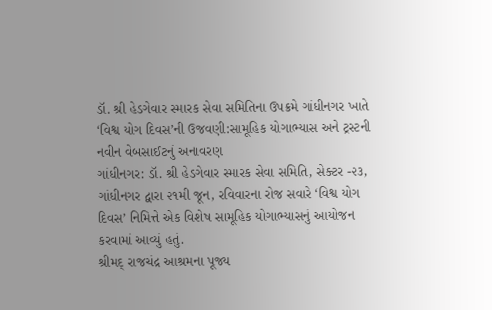ડૉ. શ્રી હેડગેવાર સ્મારક સેવા સમિતિના ઉપક્રમે ગાંધીનગર ખાતે ‘વિશ્વ યોગ દિવસ’ની ઉજવણી:સામૂહિક યોગાભ્યાસ અને ટ્રસ્ટની નવીન વેબસાઈટનું અનાવરણ
ગાંધીનગર: ડૉ. શ્રી હેડગેવાર સ્મારક સેવા સમિતિ, સેક્ટર -૨૩, ગાંધીનગર દ્વારા ૨૧મી જૂન, રવિવારના રોજ સવારે ‘વિશ્વ યોગ દિવસ’ નિમિત્તે એક વિશેષ સામૂહિક યોગાભ્યાસનું આયોજન કરવામાં આવ્યું હતું.
શ્રીમદ્ રાજચંદ્ર આશ્રમના પૂજ્ય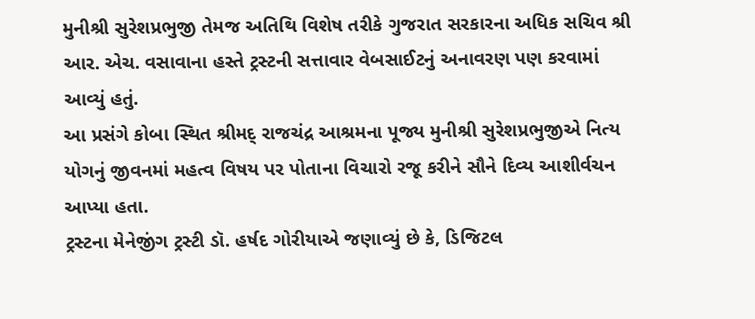મુનીશ્રી સુરેશપ્રભુજી તેમજ અતિથિ વિશેષ તરીકે ગુજરાત સરકારના અધિક સચિવ શ્રી આર. એચ. વસાવાના હસ્તે ટ્રસ્ટની સત્તાવાર વેબસાઈટનું અનાવરણ પણ કરવામાં આવ્યું હતું.
આ પ્રસંગે કોબા સ્થિત શ્રીમદ્ રાજચંદ્ર આશ્રમના પૂજ્ય મુનીશ્રી સુરેશપ્રભુજીએ નિત્ય યોગનું જીવનમાં મહત્વ વિષય પર પોતાના વિચારો રજૂ કરીને સૌને દિવ્ય આશીર્વચન આપ્યા હતા.
ટ્રસ્ટના મેનેજીંગ ટ્રસ્ટી ડૉ. હર્ષદ ગોરીયાએ જણાવ્યું છે કે, ડિજિટલ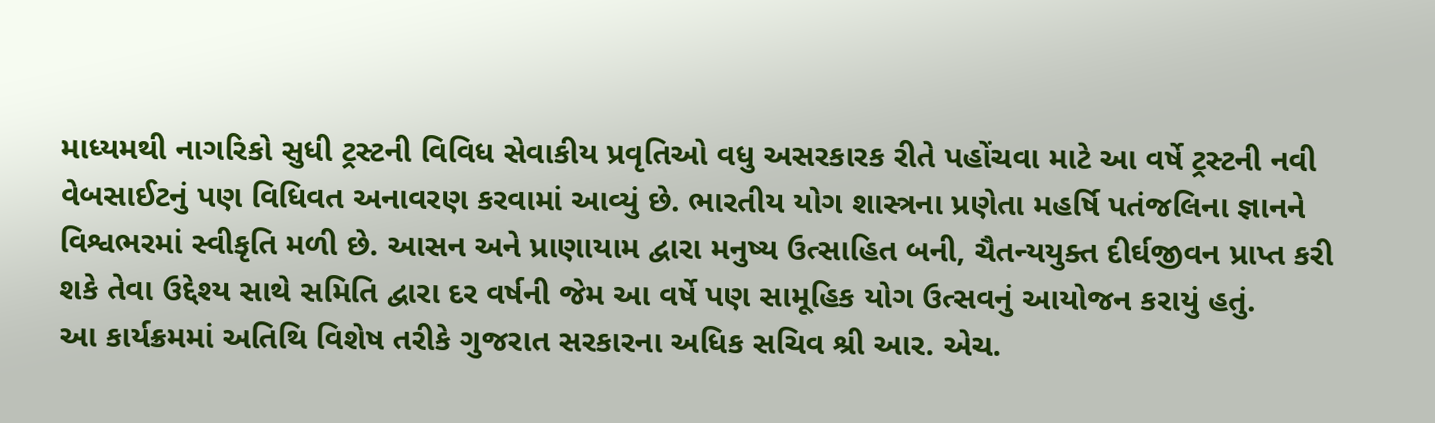માધ્યમથી નાગરિકો સુધી ટ્રસ્ટની વિવિધ સેવાકીય પ્રવૃતિઓ વધુ અસરકારક રીતે પહોંચવા માટે આ વર્ષે ટ્રસ્ટની નવી વેબસાઈટનું પણ વિધિવત અનાવરણ કરવામાં આવ્યું છે. ભારતીય યોગ શાસ્ત્રના પ્રણેતા મહર્ષિ પતંજલિના જ્ઞાનને વિશ્વભરમાં સ્વીકૃતિ મળી છે. આસન અને પ્રાણાયામ દ્વારા મનુષ્ય ઉત્સાહિત બની, ચૈતન્યયુક્ત દીર્ઘજીવન પ્રાપ્ત કરી શકે તેવા ઉદ્દેશ્ય સાથે સમિતિ દ્વારા દર વર્ષની જેમ આ વર્ષે પણ સામૂહિક યોગ ઉત્સવનું આયોજન કરાયું હતું.
આ કાર્યક્રમમાં અતિથિ વિશેષ તરીકે ગુજરાત સરકારના અધિક સચિવ શ્રી આર. એચ.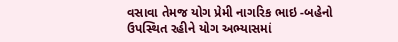વસાવા તેમજ યોગ પ્રેમી નાગરિક ભાઇ -બહેનો ઉપસ્થિત રહીને યોગ અભ્યાસમાં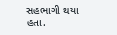સહભાગી થયા હતા.